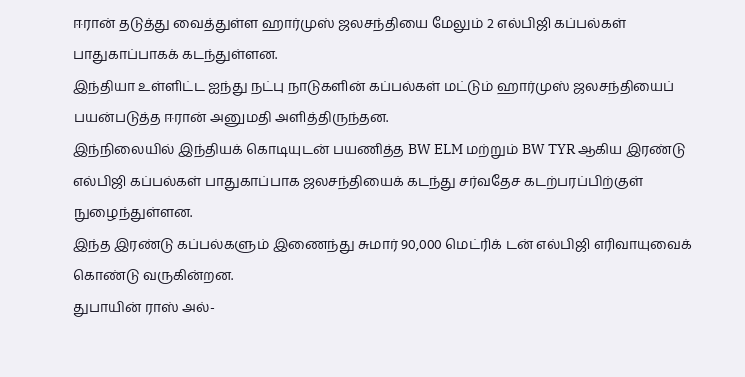ஈரான் தடுத்து வைத்துள்ள ஹார்முஸ் ஜலசந்தியை மேலும் 2 எல்பிஜி கப்பல்கள் பாதுகாப்பாகக் கடந்துள்ளன.
இந்தியா உள்ளிட்ட ஐந்து நட்பு நாடுகளின் கப்பல்கள் மட்டும் ஹார்முஸ் ஜலசந்தியைப் பயன்படுத்த ஈரான் அனுமதி அளித்திருந்தன.
இந்நிலையில் இந்தியக் கொடியுடன் பயணித்த BW ELM மற்றும் BW TYR ஆகிய இரண்டு எல்பிஜி கப்பல்கள் பாதுகாப்பாக ஜலசந்தியைக் கடந்து சர்வதேச கடற்பரப்பிற்குள் நுழைந்துள்ளன.
இந்த இரண்டு கப்பல்களும் இணைந்து சுமார் 90,000 மெட்ரிக் டன் எல்பிஜி எரிவாயுவைக் கொண்டு வருகின்றன.
துபாயின் ராஸ் அல்-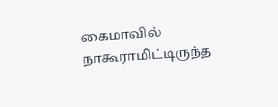கைமாவில் நாகூராமிட்டிருந்த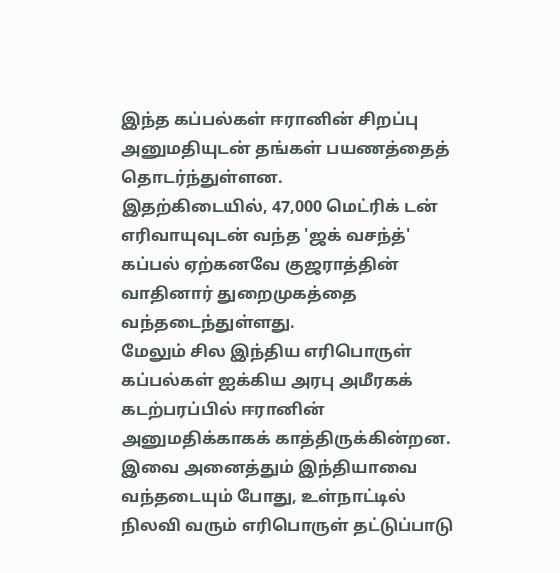இந்த கப்பல்கள் ஈரானின் சிறப்பு அனுமதியுடன் தங்கள் பயணத்தைத் தொடர்ந்துள்ளன.
இதற்கிடையில், 47,000 மெட்ரிக் டன் எரிவாயுவுடன் வந்த 'ஜக் வசந்த்' கப்பல் ஏற்கனவே குஜராத்தின் வாதினார் துறைமுகத்தை வந்தடைந்துள்ளது.
மேலும் சில இந்திய எரிபொருள் கப்பல்கள் ஐக்கிய அரபு அமீரகக் கடற்பரப்பில் ஈரானின் அனுமதிக்காகக் காத்திருக்கின்றன.
இவை அனைத்தும் இந்தியாவை வந்தடையும் போது, உள்நாட்டில் நிலவி வரும் எரிபொருள் தட்டுப்பாடு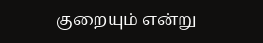குறையும் என்று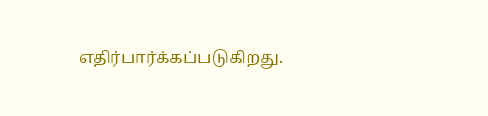எதிர்பார்க்கப்படுகிறது.